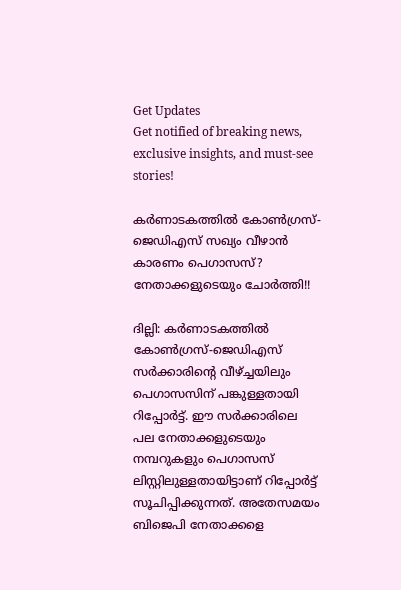Get Updates
Get notified of breaking news, exclusive insights, and must-see stories!

കര്‍ണാടകത്തില്‍ കോണ്‍ഗ്രസ്-ജെഡിഎസ് സഖ്യം വീഴാന്‍ കാരണം പെഗാസസ്? നേതാക്കളുടെയും ചോര്‍ത്തി!!

ദില്ലി: കര്‍ണാടകത്തില്‍ കോണ്‍ഗ്രസ്-ജെഡിഎസ് സര്‍ക്കാരിന്റെ വീഴ്ച്ചയിലും പെഗാസസിന് പങ്കുള്ളതായി റിപ്പോര്‍ട്ട്. ഈ സര്‍ക്കാരിലെ പല നേതാക്കളുടെയും നമ്പറുകളും പെഗാസസ് ലിസ്റ്റിലുള്ളതായിട്ടാണ് റിപ്പോര്‍ട്ട് സൂചിപ്പിക്കുന്നത്. അതേസമയം ബിജെപി നേതാക്കളെ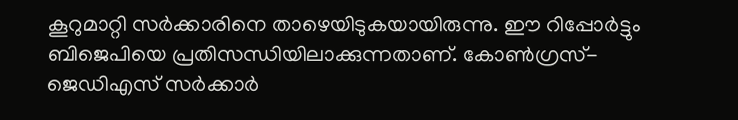കൂറുമാറ്റി സര്‍ക്കാരിനെ താഴെയിടുകയായിരുന്നു. ഈ റിപ്പോര്‍ട്ടും ബിജെപിയെ പ്രതിസന്ധിയിലാക്കുന്നതാണ്. കോണ്‍ഗ്രസ്-ജെഡിഎസ് സര്‍ക്കാര്‍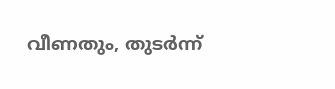വീണതും, തുടര്‍ന്ന്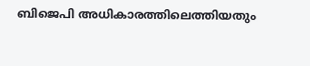ബിജെപി അധികാരത്തിലെത്തിയതും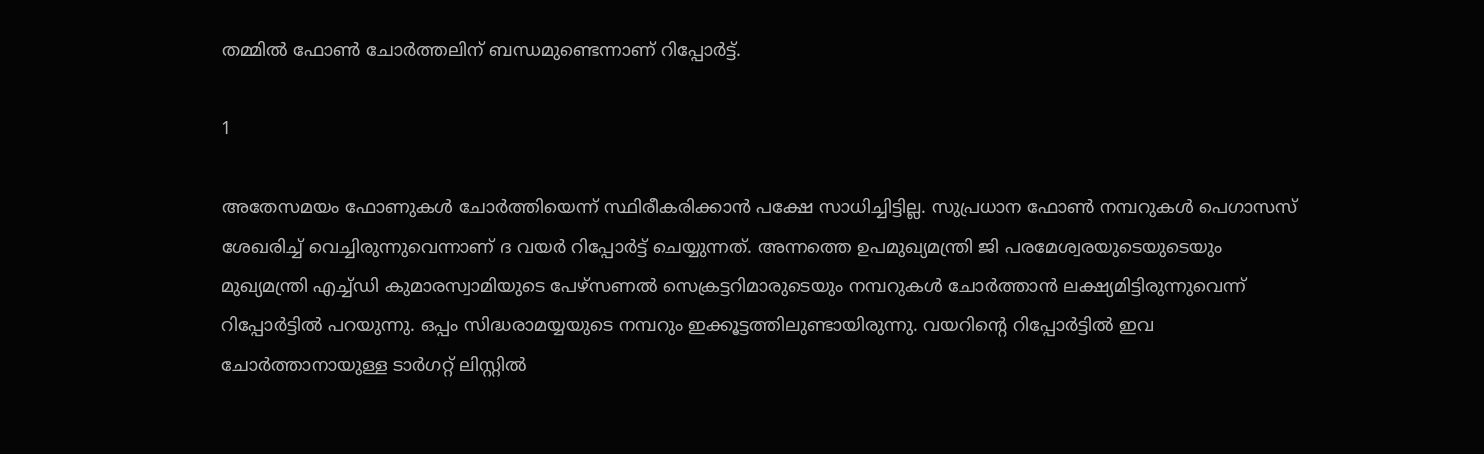തമ്മില്‍ ഫോണ്‍ ചോര്‍ത്തലിന് ബന്ധമുണ്ടെന്നാണ് റിപ്പോര്‍ട്ട്.

1

അതേസമയം ഫോണുകള്‍ ചോര്‍ത്തിയെന്ന് സ്ഥിരീകരിക്കാന്‍ പക്ഷേ സാധിച്ചിട്ടില്ല. സുപ്രധാന ഫോണ്‍ നമ്പറുകള്‍ പെഗാസസ് ശേഖരിച്ച് വെച്ചിരുന്നുവെന്നാണ് ദ വയര്‍ റിപ്പോര്‍ട്ട് ചെയ്യുന്നത്. അന്നത്തെ ഉപമുഖ്യമന്ത്രി ജി പരമേശ്വരയുടെയുടെയും മുഖ്യമന്ത്രി എച്ച്ഡി കുമാരസ്വാമിയുടെ പേഴ്‌സണല്‍ സെക്രട്ടറിമാരുടെയും നമ്പറുകള്‍ ചോര്‍ത്താന്‍ ലക്ഷ്യമിട്ടിരുന്നുവെന്ന് റിപ്പോര്‍ട്ടില്‍ പറയുന്നു. ഒപ്പം സിദ്ധരാമയ്യയുടെ നമ്പറും ഇക്കൂട്ടത്തിലുണ്ടായിരുന്നു. വയറിന്റെ റിപ്പോര്‍ട്ടില്‍ ഇവ ചോര്‍ത്താനായുള്ള ടാര്‍ഗറ്റ് ലിസ്റ്റില്‍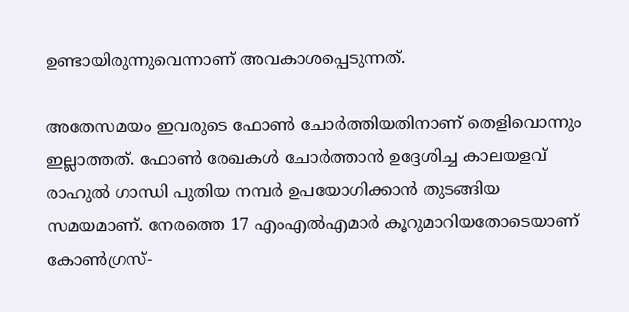ഉണ്ടായിരുന്നുവെന്നാണ് അവകാശപ്പെടുന്നത്.

അതേസമയം ഇവരുടെ ഫോണ്‍ ചോര്‍ത്തിയതിനാണ് തെളിവൊന്നും ഇല്ലാത്തത്. ഫോണ്‍ രേഖകള്‍ ചോര്‍ത്താന്‍ ഉദ്ദേശിച്ച കാലയളവ് രാഹുല്‍ ഗാന്ധി പുതിയ നമ്പര്‍ ഉപയോഗിക്കാന്‍ തുടങ്ങിയ സമയമാണ്. നേരത്തെ 17 എംഎല്‍എമാര്‍ കൂറുമാറിയതോടെയാണ് കോണ്‍ഗ്രസ്-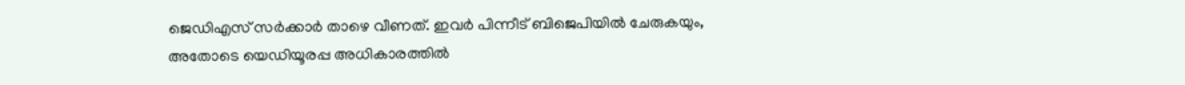ജെഡിഎസ് സര്‍ക്കാര്‍ താഴെ വീണത്. ഇവര്‍ പിന്നീട് ബിജെപിയില്‍ ചേരുകയും, അതോടെ യെഡിയൂരപ്പ അധികാരത്തില്‍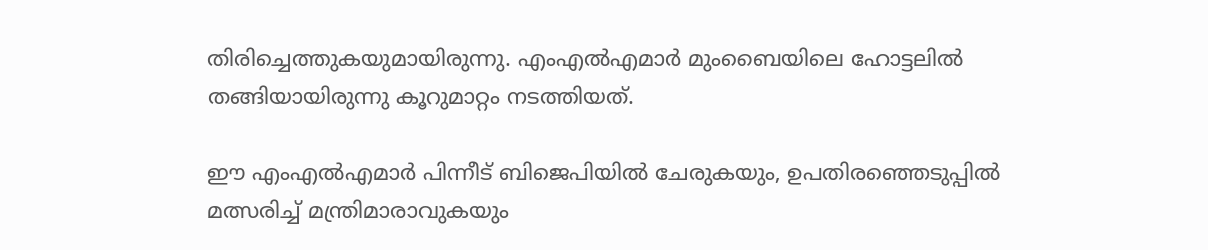തിരിച്ചെത്തുകയുമായിരുന്നു. എംഎല്‍എമാര്‍ മുംബൈയിലെ ഹോട്ടലില്‍ തങ്ങിയായിരുന്നു കൂറുമാറ്റം നടത്തിയത്.

ഈ എംഎല്‍എമാര്‍ പിന്നീട് ബിജെപിയില്‍ ചേരുകയും, ഉപതിരഞ്ഞെടുപ്പില്‍ മത്സരിച്ച് മന്ത്രിമാരാവുകയും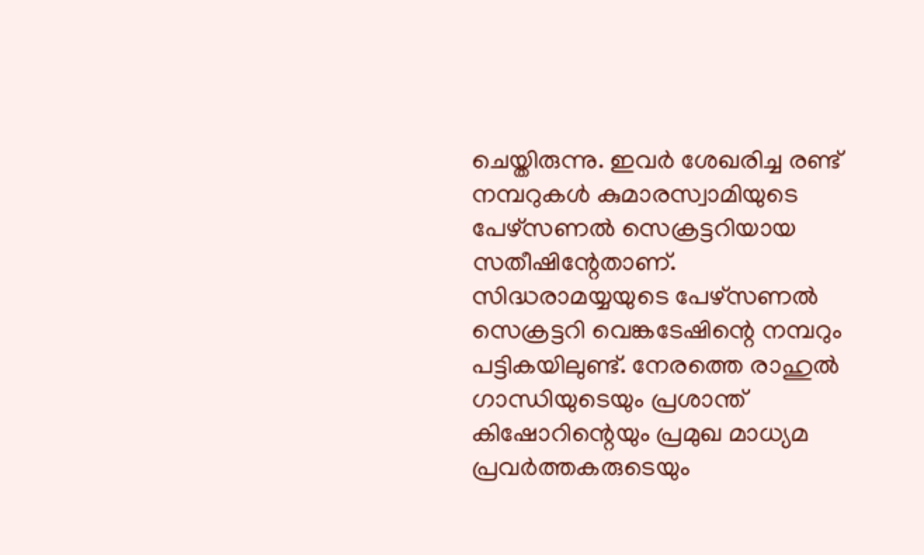ചെയ്തിരുന്നു. ഇവര്‍ ശേഖരിച്ച രണ്ട് നമ്പറുകള്‍ കുമാരസ്വാമിയുടെ പേഴ്‌സണല്‍ സെക്രട്ടറിയായ സതീഷിന്റേതാണ്. സിദ്ധരാമയ്യയുടെ പേഴ്‌സണല്‍ സെക്രട്ടറി വെങ്കടേഷിന്റെ നമ്പറും പട്ടികയിലുണ്ട്. നേരത്തെ രാഹുല്‍ ഗാന്ധിയുടെയും പ്രശാന്ത് കിഷോറിന്റെയും പ്രമുഖ മാധ്യമ പ്രവര്‍ത്തകരുടെയും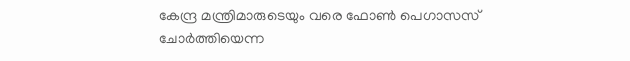കേന്ദ്ര മന്ത്രിമാരുടെയും വരെ ഫോണ്‍ പെഗാസസ് ചോര്‍ത്തിയെന്ന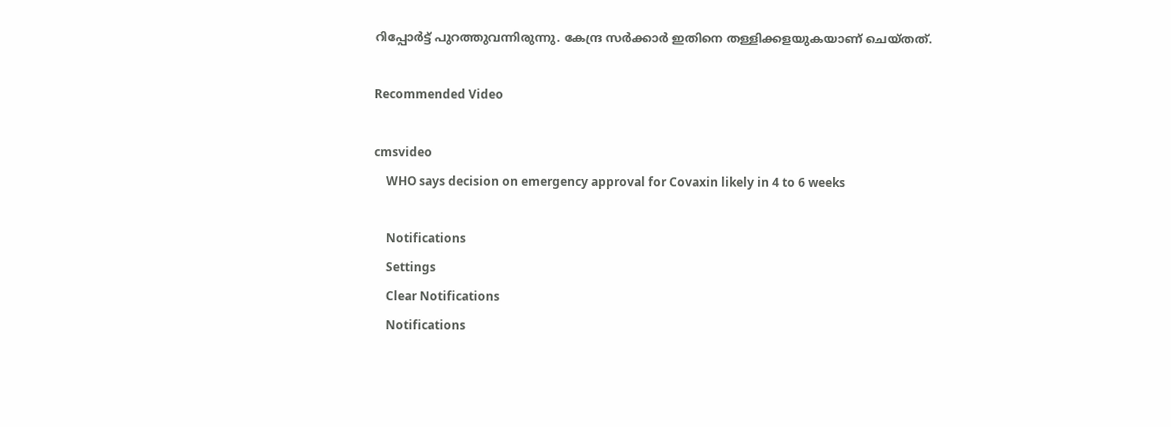റിപ്പോര്‍ട്ട് പുറത്തുവന്നിരുന്നു. കേന്ദ്ര സര്‍ക്കാര്‍ ഇതിനെ തള്ളിക്കളയുകയാണ് ചെയ്തത്.

Recommended Video

cmsvideo
    WHO says decision on emergency approval for Covaxin likely in 4 to 6 weeks

    Notifications
    Settings
    Clear Notifications
    Notifications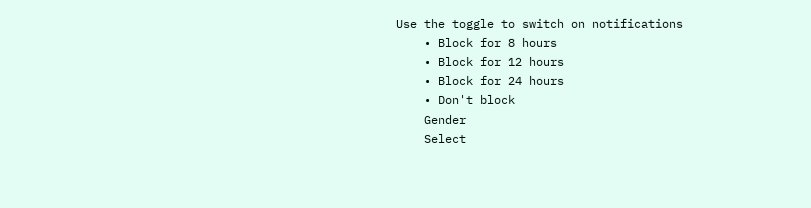Use the toggle to switch on notifications
    • Block for 8 hours
    • Block for 12 hours
    • Block for 24 hours
    • Don't block
    Gender
    Select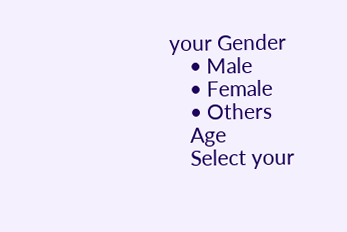your Gender
    • Male
    • Female
    • Others
    Age
    Select your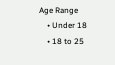Age Range
    • Under 18
    • 18 to 25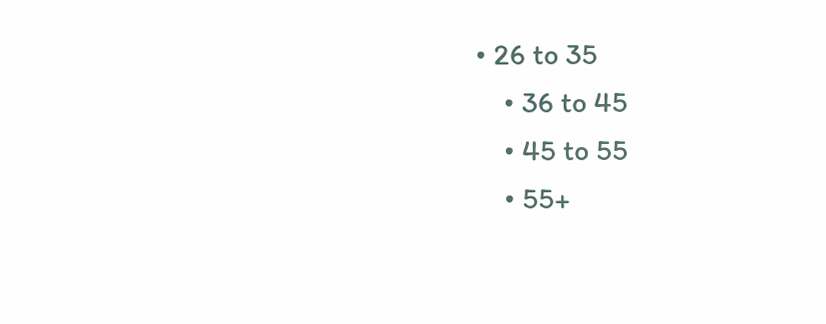• 26 to 35
    • 36 to 45
    • 45 to 55
    • 55+